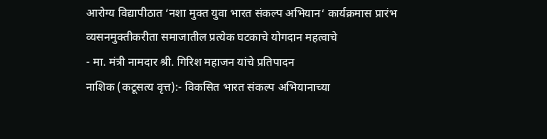आरोग्य विद्यापीठात ‘नशा मुक्त युवा भारत संकल्प अभियान‘ कार्यक्रमास प्रारंभ
व्यसनमुक्तीकरीता समाजातील प्रत्येक घटकाचे योगदान महत्वाचे
- मा. मंत्री नामदार श्री. गिरिश महाजन यांचे प्रतिपादन
नाशिक (कटूसत्य वृत्त):- विकसित भारत संकल्प अभियानाच्या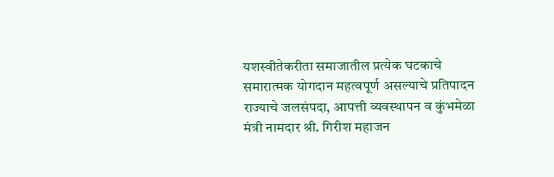यशस्वीतेकरीता समाजातील प्रत्येक घटकाचे समारात्मक योगदान महत्वपूर्ण असल्याचे प्रतिपादन राज्याचे जलसंपदा, आपत्ती व्यवस्थापन व कुंभमेळा मंत्री नामदार श्री. गिरीश महाजन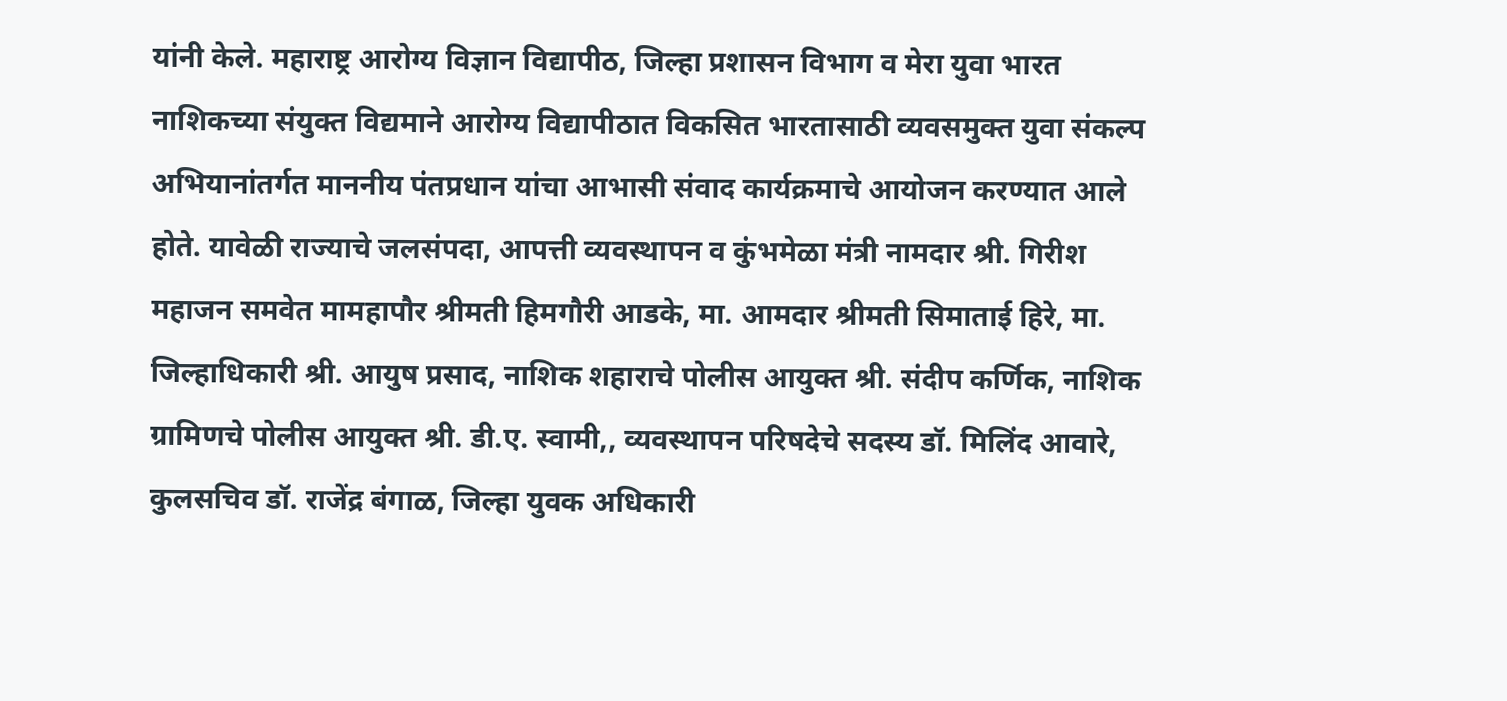यांनी केले. महाराष्ट्र आरोग्य विज्ञान विद्यापीठ, जिल्हा प्रशासन विभाग व मेरा युवा भारत नाशिकच्या संयुक्त विद्यमाने आरोग्य विद्यापीठात विकसित भारतासाठी व्यवसमुक्त युवा संकल्प अभियानांतर्गत माननीय पंतप्रधान यांचा आभासी संवाद कार्यक्रमाचे आयोजन करण्यात आले होते. यावेळी राज्याचे जलसंपदा, आपत्ती व्यवस्थापन व कुंभमेळा मंत्री नामदार श्री. गिरीश महाजन समवेत मामहापौर श्रीमती हिमगौरी आडके, मा. आमदार श्रीमती सिमाताई हिरे, मा. जिल्हाधिकारी श्री. आयुष प्रसाद, नाशिक शहाराचे पोलीस आयुक्त श्री. संदीप कर्णिक, नाशिक ग्रामिणचे पोलीस आयुक्त श्री. डी.ए. स्वामी,, व्यवस्थापन परिषदेचे सदस्य डॉ. मिलिंद आवारे, कुलसचिव डॉ. राजेंद्र बंगाळ, जिल्हा युवक अधिकारी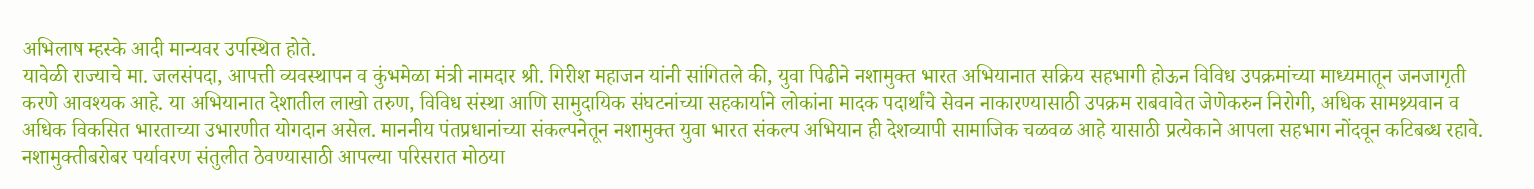अभिलाष म्हस्के आदी मान्यवर उपस्थित होते.
यावेळी राज्याचे मा. जलसंपदा, आपत्ती व्यवस्थापन व कुंभमेळा मंत्री नामदार श्री. गिरीश महाजन यांनी सांगितले की, युवा पिढीने नशामुक्त भारत अभियानात सक्रिय सहभागी होऊन विविध उपक्रमांच्या माध्यमातून जनजागृती करणे आवश्यक आहे. या अभियानात देशातील लाखो तरुण, विविध संस्था आणि सामुदायिक संघटनांच्या सहकार्याने लोकांना मादक पदार्थांचे सेवन नाकारण्यासाठी उपक्रम राबवावेत जेणेकरुन निरोगी, अधिक सामथ्र्यवान व अधिक विकसित भारताच्या उभारणीत योगदान असेल. माननीय पंतप्रधानांच्या संकल्पनेतून नशामुक्त युवा भारत संकल्प अभियान ही देशव्यापी सामाजिक चळवळ आहे यासाठी प्रत्येकाने आपला सहभाग नोंदवून कटिबब्ध रहावे. नशामुक्तीबरोबर पर्यावरण संतुलीत ठेवण्यासाठी आपल्या परिसरात मोठया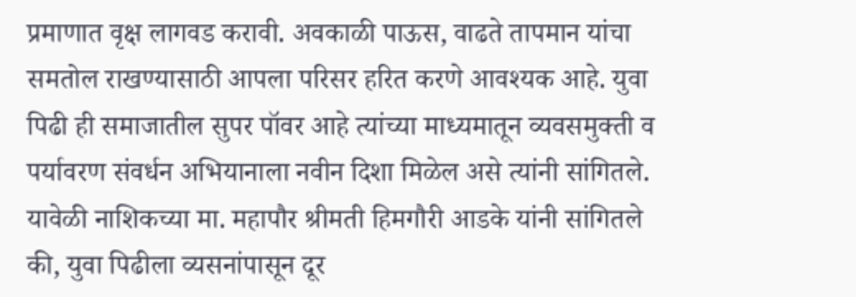प्रमाणात वृक्ष लागवड करावी. अवकाळी पाऊस, वाढते तापमान यांचा समतोल राखण्यासाठी आपला परिसर हरित करणे आवश्यक आहे. युवा पिढी ही समाजातील सुपर पॉवर आहे त्यांच्या माध्यमातून व्यवसमुक्ती व पर्यावरण संवर्धन अभियानाला नवीन दिशा मिळेल असे त्यांनी सांगितले.
यावेळी नाशिकच्या मा. महापौर श्रीमती हिमगौरी आडके यांनी सांगितले की, युवा पिढीला व्यसनांपासून दूर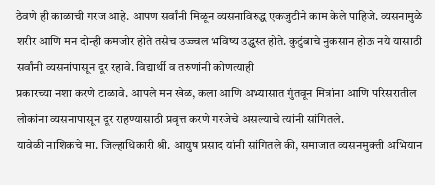ठेवणे ही काळाची गरज आहे. आपण सर्वांनी मिळून व्यसनाविरुद्ध एकजुटीने काम केले पाहिजे. व्यसनामुळे शरीर आणि मन दोन्ही कमजोर होते तसेच उज्ज्वल भविष्य उद्ध्वस्त होते. कुटुंबाचे नुकसान होऊ नये यासाठी सर्वांनी व्यसनांपासून दूर रहावे. विद्यार्थी व तरुणांनी कोणत्याही
प्रकारच्या नशा करणे टाळावे. आपले मन खेळ, कला आणि अभ्यासात गुंतवून मित्रांना आणि परिसरातील लोकांना व्यसनापासून दूर राहण्यासाठी प्रवृत्त करणे गरजेचे असल्याचे त्यांनी सांगितले.
यावेळी नाशिकचे मा. जिल्हाधिकारी श्री. आयुष प्रसाद यांनी सांगितले की, समाजात व्यसनमुक्ती अभियान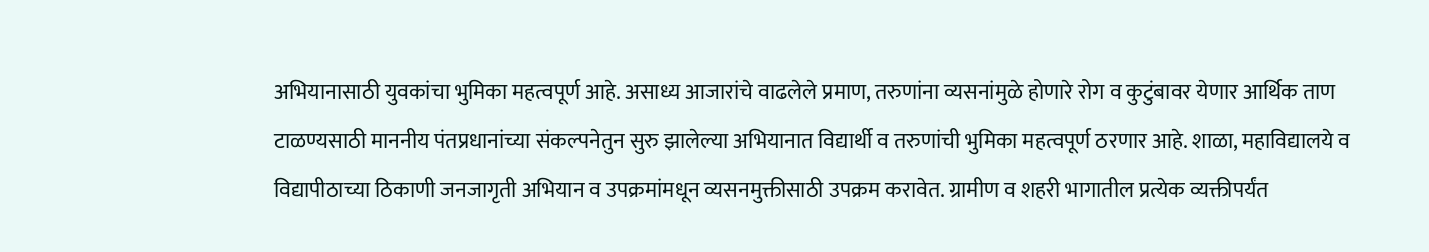अभियानासाठी युवकांचा भुमिका महत्वपूर्ण आहे. असाध्य आजारांचे वाढलेले प्रमाण, तरुणांना व्यसनांमुळे होणारे रोग व कुटुंबावर येणार आर्थिक ताण टाळण्यसाठी माननीय पंतप्रधानांच्या संकल्पनेतुन सुरु झालेल्या अभियानात विद्यार्थी व तरुणांची भुमिका महत्वपूर्ण ठरणार आहे. शाळा, महाविद्यालये व विद्यापीठाच्या ठिकाणी जनजागृती अभियान व उपक्रमांमधून व्यसनमुक्तीसाठी उपक्रम करावेत. ग्रामीण व शहरी भागातील प्रत्येक व्यक्तीपर्यंत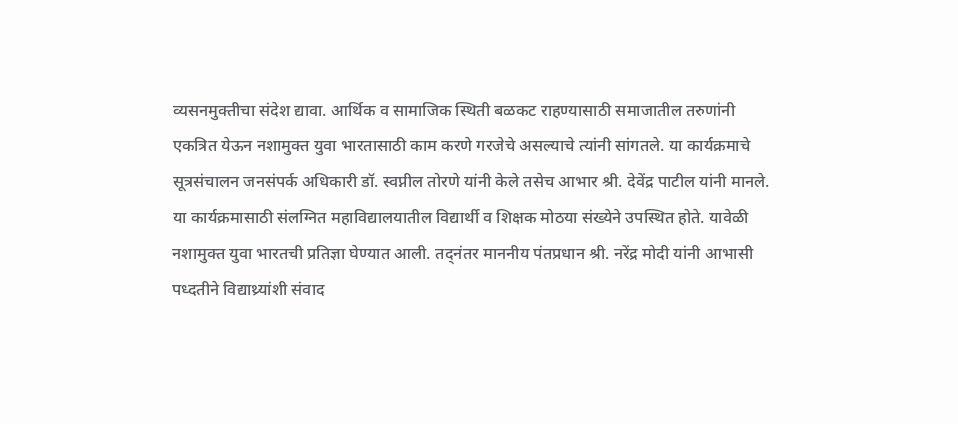व्यसनमुक्तीचा संदेश द्यावा. आर्थिक व सामाजिक स्थिती बळकट राहण्यासाठी समाजातील तरुणांनी एकत्रित येऊन नशामुक्त युवा भारतासाठी काम करणे गरजेचे असल्याचे त्यांनी सांगतले. या कार्यक्रमाचे सूत्रसंचालन जनसंपर्क अधिकारी डॉ. स्वप्नील तोरणे यांनी केले तसेच आभार श्री. देवेंद्र पाटील यांनी मानले.
या कार्यक्रमासाठी संलग्नित महाविद्यालयातील विद्यार्थी व शिक्षक मोठया संख्येने उपस्थित होते. यावेळी नशामुक्त युवा भारतची प्रतिज्ञा घेण्यात आली. तद्नंतर माननीय पंतप्रधान श्री. नरेंद्र मोदी यांनी आभासी पध्दतीने विद्याथ्र्यांशी संवाद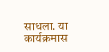साधला. या कार्यक्रमास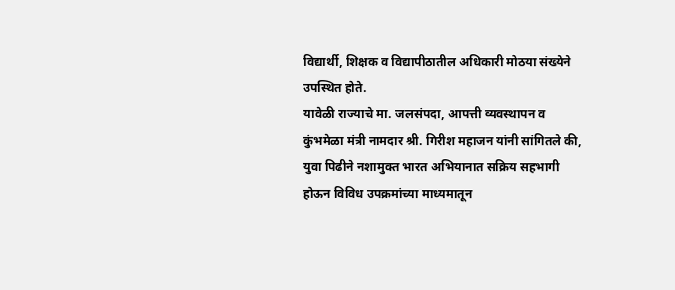विद्यार्थी, शिक्षक व विद्यापीठातील अधिकारी मोठया संख्येने उपस्थित होते.
यावेळी राज्याचे मा. जलसंपदा, आपत्ती व्यवस्थापन व कुंभमेळा मंत्री नामदार श्री. गिरीश महाजन यांनी सांगितले की, युवा पिढीने नशामुक्त भारत अभियानात सक्रिय सहभागी होऊन विविध उपक्रमांच्या माध्यमातून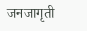जनजागृती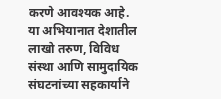करणे आवश्यक आहे. या अभियानात देशातील लाखो तरुण, विविध संस्था आणि सामुदायिक संघटनांच्या सहकार्याने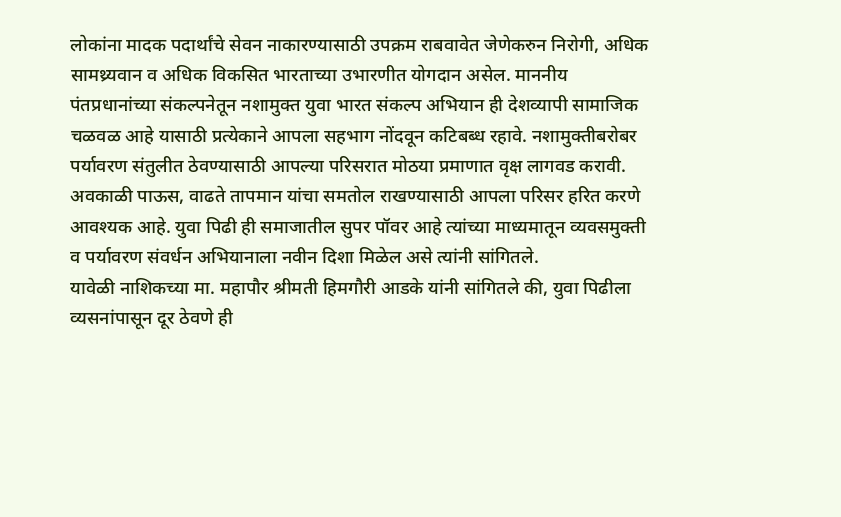लोकांना मादक पदार्थांचे सेवन नाकारण्यासाठी उपक्रम राबवावेत जेणेकरुन निरोगी, अधिक सामथ्र्यवान व अधिक विकसित भारताच्या उभारणीत योगदान असेल. माननीय पंतप्रधानांच्या संकल्पनेतून नशामुक्त युवा भारत संकल्प अभियान ही देशव्यापी सामाजिक चळवळ आहे यासाठी प्रत्येकाने आपला सहभाग नोंदवून कटिबब्ध रहावे. नशामुक्तीबरोबर पर्यावरण संतुलीत ठेवण्यासाठी आपल्या परिसरात मोठया प्रमाणात वृक्ष लागवड करावी. अवकाळी पाऊस, वाढते तापमान यांचा समतोल राखण्यासाठी आपला परिसर हरित करणे आवश्यक आहे. युवा पिढी ही समाजातील सुपर पॉवर आहे त्यांच्या माध्यमातून व्यवसमुक्ती व पर्यावरण संवर्धन अभियानाला नवीन दिशा मिळेल असे त्यांनी सांगितले.
यावेळी नाशिकच्या मा. महापौर श्रीमती हिमगौरी आडके यांनी सांगितले की, युवा पिढीला व्यसनांपासून दूर ठेवणे ही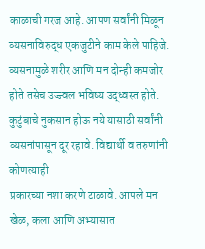काळाची गरज आहे. आपण सर्वांनी मिळून व्यसनाविरुद्ध एकजुटीने काम केले पाहिजे. व्यसनामुळे शरीर आणि मन दोन्ही कमजोर होते तसेच उज्ज्वल भविष्य उद्ध्वस्त होते. कुटुंबाचे नुकसान होऊ नये यासाठी सर्वांनी व्यसनांपासून दूर रहावे. विद्यार्थी व तरुणांनी कोणत्याही
प्रकारच्या नशा करणे टाळावे. आपले मन खेळ, कला आणि अभ्यासात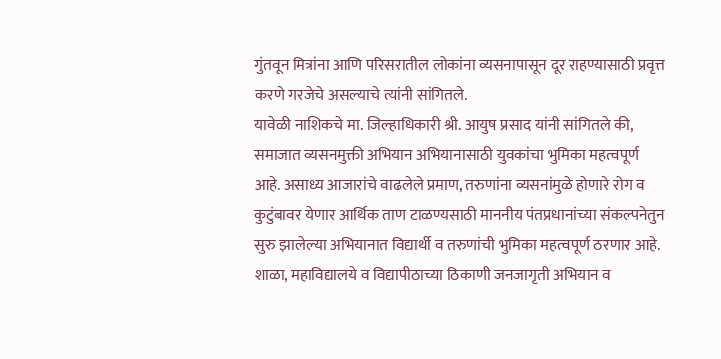गुंतवून मित्रांना आणि परिसरातील लोकांना व्यसनापासून दूर राहण्यासाठी प्रवृत्त करणे गरजेचे असल्याचे त्यांनी सांगितले.
यावेळी नाशिकचे मा. जिल्हाधिकारी श्री. आयुष प्रसाद यांनी सांगितले की, समाजात व्यसनमुक्ती अभियान अभियानासाठी युवकांचा भुमिका महत्वपूर्ण आहे. असाध्य आजारांचे वाढलेले प्रमाण, तरुणांना व्यसनांमुळे होणारे रोग व कुटुंबावर येणार आर्थिक ताण टाळण्यसाठी माननीय पंतप्रधानांच्या संकल्पनेतुन सुरु झालेल्या अभियानात विद्यार्थी व तरुणांची भुमिका महत्वपूर्ण ठरणार आहे. शाळा, महाविद्यालये व विद्यापीठाच्या ठिकाणी जनजागृती अभियान व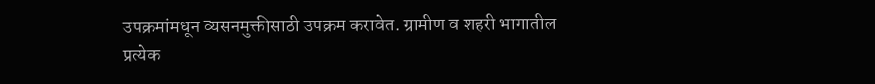उपक्रमांमधून व्यसनमुक्तीसाठी उपक्रम करावेत. ग्रामीण व शहरी भागातील प्रत्येक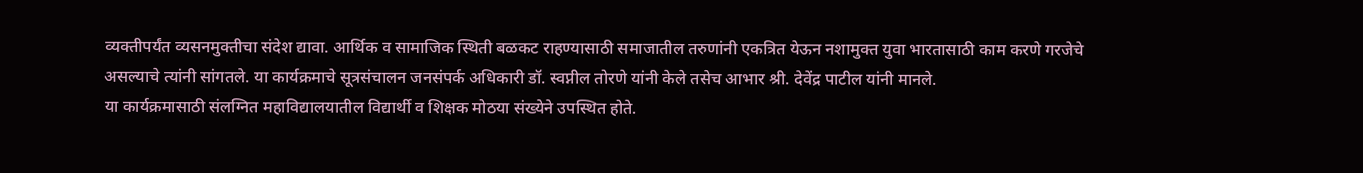व्यक्तीपर्यंत व्यसनमुक्तीचा संदेश द्यावा. आर्थिक व सामाजिक स्थिती बळकट राहण्यासाठी समाजातील तरुणांनी एकत्रित येऊन नशामुक्त युवा भारतासाठी काम करणे गरजेचे असल्याचे त्यांनी सांगतले. या कार्यक्रमाचे सूत्रसंचालन जनसंपर्क अधिकारी डॉ. स्वप्नील तोरणे यांनी केले तसेच आभार श्री. देवेंद्र पाटील यांनी मानले.
या कार्यक्रमासाठी संलग्नित महाविद्यालयातील विद्यार्थी व शिक्षक मोठया संख्येने उपस्थित होते.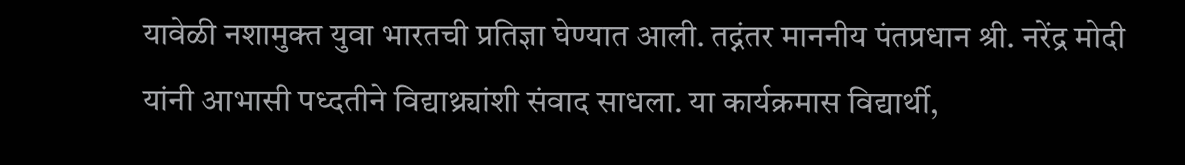यावेळी नशामुक्त युवा भारतची प्रतिज्ञा घेण्यात आली. तद्नंतर माननीय पंतप्रधान श्री. नरेंद्र मोदी यांनी आभासी पध्दतीने विद्याथ्र्यांशी संवाद साधला. या कार्यक्रमास विद्यार्थी,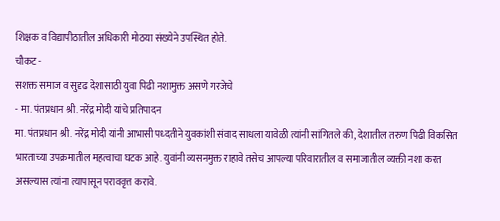शिक्षक व विद्यापीठातील अधिकारी मोठया संख्येने उपस्थित होते.
चौकट -
सशक्त समाज व सुदृढ देशासाठी युवा पिढी नशामुक्त असणे गरजेचे
- मा. पंतप्रधान श्री. नरेंद्र मोदी यांचे प्रतिपादन
मा. पंतप्रधान श्री. नरेंद्र मोदी यांनी आभासी पध्दतीने युवकांशी संवाद साधला यावेळी त्यांनी सांगितले की, देशातील तरुण पिढी विकसित भारताच्या उपक्रमातील महत्वाचा घटक आहे. युवांनी व्यसनमुक्त राहावे तसेच आपल्या परिवारातील व समाजातील व्यक्ती नशा करत असल्यास त्यांना त्यापासून पराववृत्त करावे.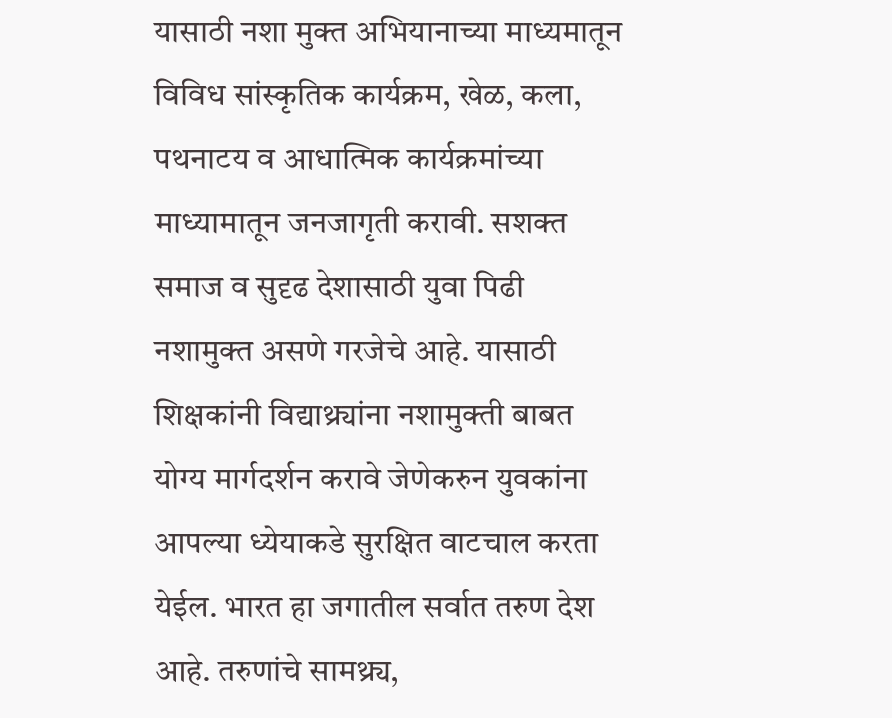यासाठी नशा मुक्त अभियानाच्या माध्यमातून विविध सांस्कृतिक कार्यक्रम, खेळ, कला, पथनाटय व आधात्मिक कार्यक्रमांच्या माध्यामातून जनजागृती करावी. सशक्त समाज व सुदृढ देशासाठी युवा पिढी नशामुक्त असणे गरजेचे आहे. यासाठी शिक्षकांनी विद्याथ्र्यांना नशामुक्ती बाबत योग्य मार्गदर्शन करावे जेणेकरुन युवकांना आपल्या ध्येयाकडे सुरक्षित वाटचाल करता येईल. भारत हा जगातील सर्वात तरुण देश आहे. तरुणांचे सामथ्र्य,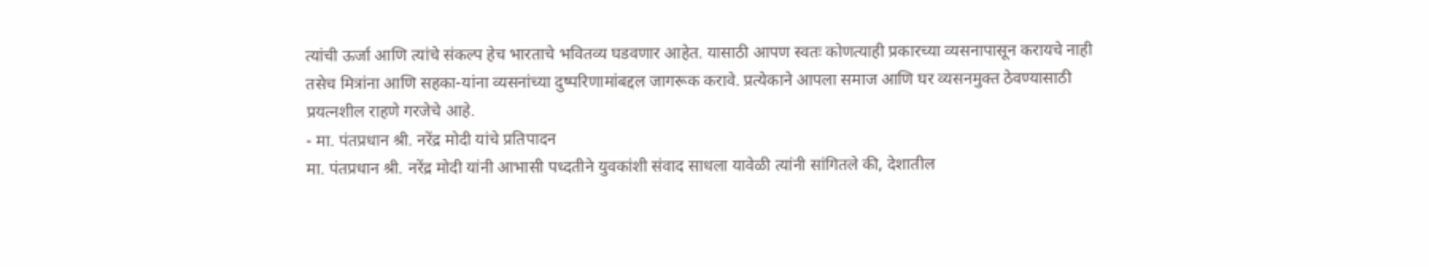त्यांची ऊर्जा आणि त्यांचे संकल्प हेच भारताचे भवितव्य घडवणार आहेत. यासाठी आपण स्वतः कोणत्याही प्रकारच्या व्यसनापासून करायचे नाही तसेच मित्रांना आणि सहका-यांना व्यसनांच्या दुष्परिणामांबद्दल जागरूक करावे. प्रत्येकाने आपला समाज आणि घर व्यसनमुक्त ठेवण्यासाठी प्रयत्नशील राहणे गरजेचे आहे.
- मा. पंतप्रधान श्री. नरेंद्र मोदी यांचे प्रतिपादन
मा. पंतप्रधान श्री. नरेंद्र मोदी यांनी आभासी पध्दतीने युवकांशी संवाद साधला यावेळी त्यांनी सांगितले की, देशातील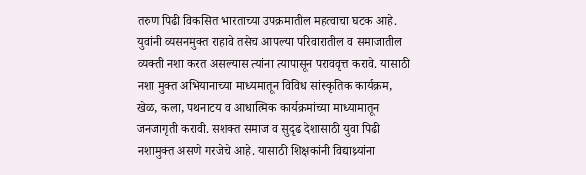तरुण पिढी विकसित भारताच्या उपक्रमातील महत्वाचा घटक आहे. युवांनी व्यसनमुक्त राहावे तसेच आपल्या परिवारातील व समाजातील व्यक्ती नशा करत असल्यास त्यांना त्यापासून पराववृत्त करावे. यासाठी नशा मुक्त अभियानाच्या माध्यमातून विविध सांस्कृतिक कार्यक्रम, खेळ, कला, पथनाटय व आधात्मिक कार्यक्रमांच्या माध्यामातून जनजागृती करावी. सशक्त समाज व सुदृढ देशासाठी युवा पिढी नशामुक्त असणे गरजेचे आहे. यासाठी शिक्षकांनी विद्याथ्र्यांना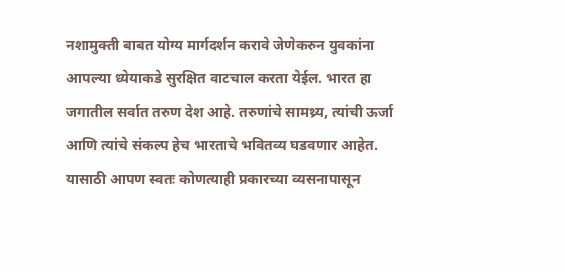नशामुक्ती बाबत योग्य मार्गदर्शन करावे जेणेकरुन युवकांना आपल्या ध्येयाकडे सुरक्षित वाटचाल करता येईल. भारत हा जगातील सर्वात तरुण देश आहे. तरुणांचे सामथ्र्य, त्यांची ऊर्जा आणि त्यांचे संकल्प हेच भारताचे भवितव्य घडवणार आहेत. यासाठी आपण स्वतः कोणत्याही प्रकारच्या व्यसनापासून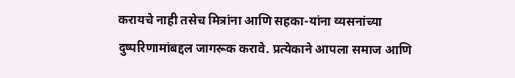करायचे नाही तसेच मित्रांना आणि सहका-यांना व्यसनांच्या दुष्परिणामांबद्दल जागरूक करावे. प्रत्येकाने आपला समाज आणि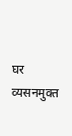घर व्यसनमुक्त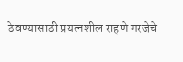ठेवण्यासाठी प्रयत्नशील राहणे गरजेचे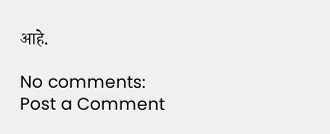आहे.

No comments:
Post a Comment